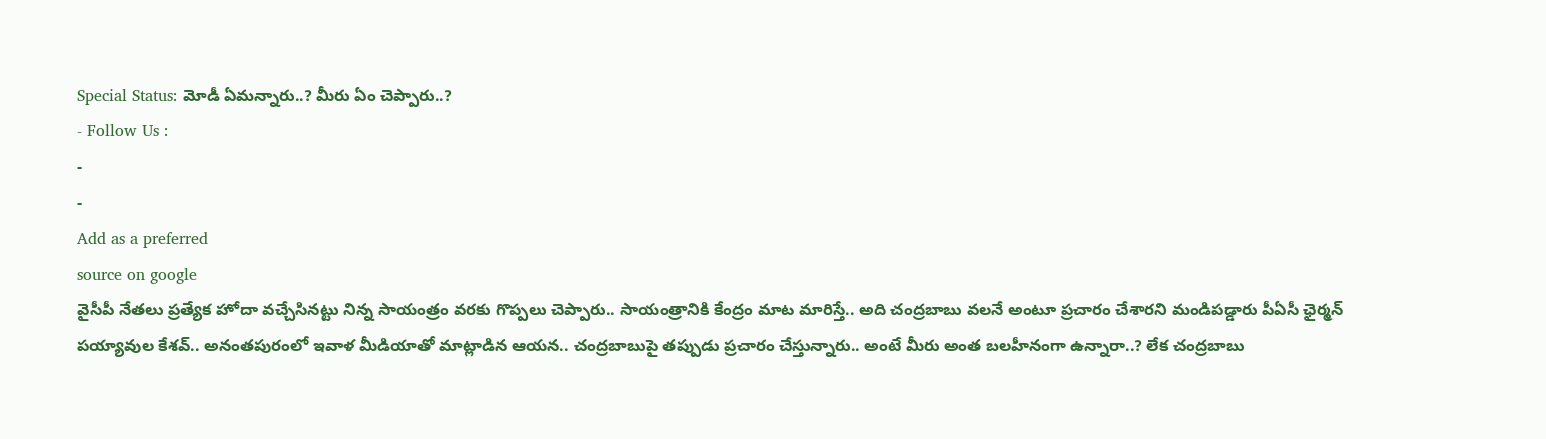Special Status: మోడీ ఏమన్నారు..? మీరు ఏం చెప్పారు..?
- Follow Us :
-
-
Add as a preferred
source on google
వైసీపీ నేతలు ప్రత్యేక హోదా వచ్చేసినట్టు నిన్న సాయంత్రం వరకు గొప్పలు చెప్పారు.. సాయంత్రానికి కేంద్రం మాట మారిస్తే.. అది చంద్రబాబు వలనే అంటూ ప్రచారం చేశారని మండిపడ్డారు పీఏసీ ఛైర్మన్ పయ్యావుల కేశవ్.. అనంతపురంలో ఇవాళ మీడియాతో మాట్లాడిన ఆయన.. చంద్రబాబుపై తప్పుడు ప్రచారం చేస్తున్నారు.. అంటే మీరు అంత బలహీనంగా ఉన్నారా..? లేక చంద్రబాబు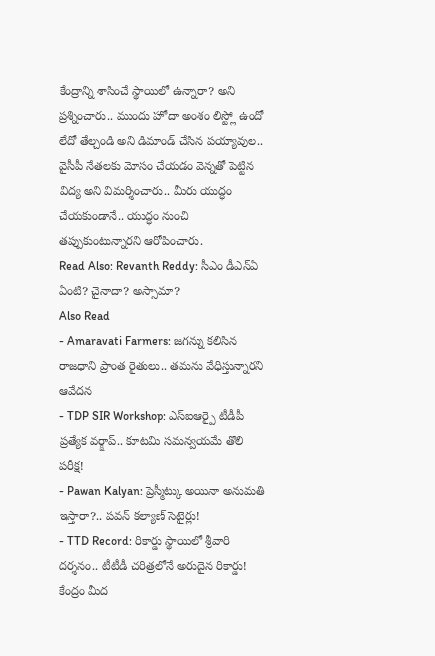కేంద్రాన్ని శాసించే స్థాయిలో ఉన్నారా? అని ప్రశ్నించారు.. ముందు హోదా అంశం లిస్ట్లో ఉందో లేదో తేల్చండి అని డిమాండ్ చేసిన పయ్యావుల.. వైసీపీ నేతలకు మోసం చేయడం వెన్నతో పెట్టిన విద్య అని విమర్శించారు.. మీరు యుద్ధం చేయకుండానే.. యుద్ధం నుంచి తప్పుకుంటున్నారని ఆరోపించారు.
Read Also: Revanth Reddy: సీఎం డీఎన్ఏ ఏంటి? చైనాదా? అస్సామా?
Also Read
- Amaravati Farmers: జగన్ను కలిసిన రాజధాని ప్రాంత రైతులు.. తమను వేధిస్తున్నారని ఆవేదన
- TDP SIR Workshop: ఎస్ఐఆర్పై టీడీపీ ప్రత్యేక వర్క్షాప్.. కూటమి సమన్వయమే తొలి పరీక్ష!
- Pawan Kalyan: ప్రెస్మీట్కు అయినా అనుమతి ఇస్తారా?.. పవన్ కల్యాణ్ సెటైర్లు!
- TTD Record: రికార్డు స్థాయిలో శ్రీవారి దర్శనం.. టీటీడీ చరిత్రలోనే అరుదైన రికార్డు!
కేంద్రం మీద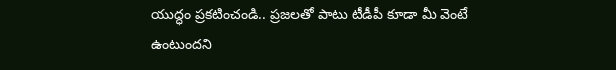యుద్ధం ప్రకటించండి.. ప్రజలతో పాటు టీడీపీ కూడా మీ వెంటే ఉంటుందని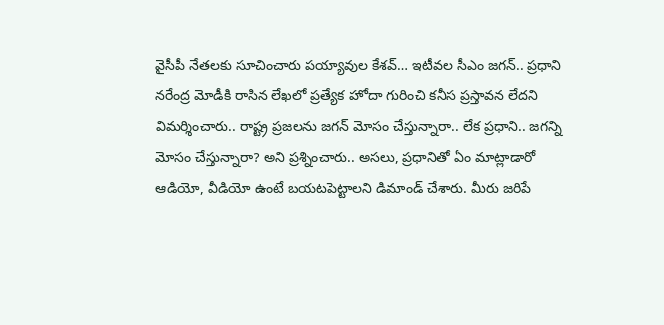వైసీపీ నేతలకు సూచించారు పయ్యావుల కేశవ్… ఇటీవల సీఎం జగన్.. ప్రధాని నరేంద్ర మోడీకి రాసిన లేఖలో ప్రత్యేక హోదా గురించి కనీస ప్రస్తావన లేదని విమర్శించారు.. రాష్ట్ర ప్రజలను జగన్ మోసం చేస్తున్నారా.. లేక ప్రధాని.. జగన్ని మోసం చేస్తున్నారా? అని ప్రశ్నించారు.. అసలు, ప్రధానితో ఏం మాట్లాడారో ఆడియో, వీడియో ఉంటే బయటపెట్టాలని డిమాండ్ చేశారు. మీరు జరిపే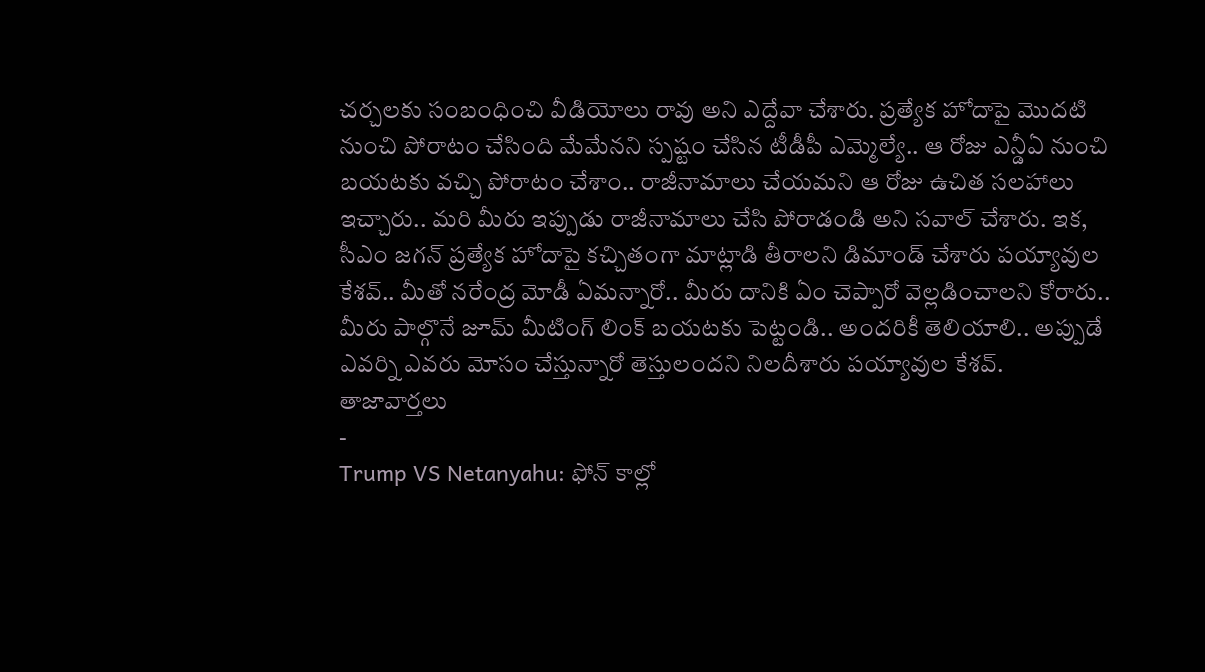చర్చలకు సంబంధించి వీడియోలు రావు అని ఎద్దేవా చేశారు. ప్రత్యేక హోదాపై మొదటి నుంచి పోరాటం చేసింది మేమేనని స్పష్టం చేసిన టీడీపీ ఎమ్మెల్యే.. ఆ రోజు ఎన్డీఏ నుంచి బయటకు వచ్చి పోరాటం చేశాం.. రాజీనామాలు చేయమని ఆ రోజు ఉచిత సలహాలు ఇచ్చారు.. మరి మీరు ఇప్పుడు రాజీనామాలు చేసి పోరాడండి అని సవాల్ చేశారు. ఇక, సీఎం జగన్ ప్రత్యేక హోదాపై కచ్చితంగా మాట్లాడి తీరాలని డిమాండ్ చేశారు పయ్యావుల కేశవ్.. మీతో నరేంద్ర మోడీ ఏమన్నారో.. మీరు దానికి ఏం చెప్పారో వెల్లడించాలని కోరారు.. మీరు పాల్గొనే జూమ్ మీటింగ్ లింక్ బయటకు పెట్టండి.. అందరికీ తెలియాలి.. అప్పుడే ఎవర్ని ఎవరు మోసం చేస్తున్నారో తెస్తులందని నిలదీశారు పయ్యావుల కేశవ్.
తాజావార్తలు
-
Trump VS Netanyahu: ఫోన్ కాల్లో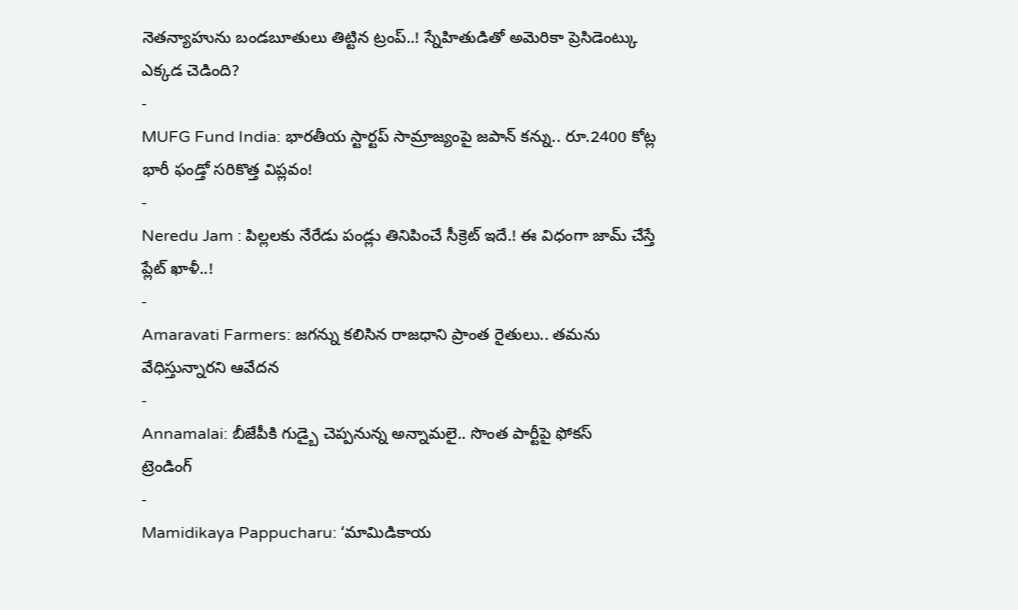నెతన్యాహును బండబూతులు తిట్టిన ట్రంప్..! స్నేహితుడితో అమెరికా ప్రెసిడెంట్కు ఎక్కడ చెడింది?
-
MUFG Fund India: భారతీయ స్టార్టప్ సామ్రాజ్యంపై జపాన్ కన్ను.. రూ.2400 కోట్ల భారీ ఫండ్తో సరికొత్త విప్లవం!
-
Neredu Jam : పిల్లలకు నేరేడు పండ్లు తినిపించే సీక్రెట్ ఇదే.! ఈ విధంగా జామ్ చేస్తే ప్లేట్ ఖాళీ..!
-
Amaravati Farmers: జగన్ను కలిసిన రాజధాని ప్రాంత రైతులు.. తమను వేధిస్తున్నారని ఆవేదన
-
Annamalai: బీజేపీకి గుడ్బై చెప్పనున్న అన్నామలై.. సొంత పార్టీపై ఫోకస్
ట్రెండింగ్
-
Mamidikaya Pappucharu: ‘మామిడికాయ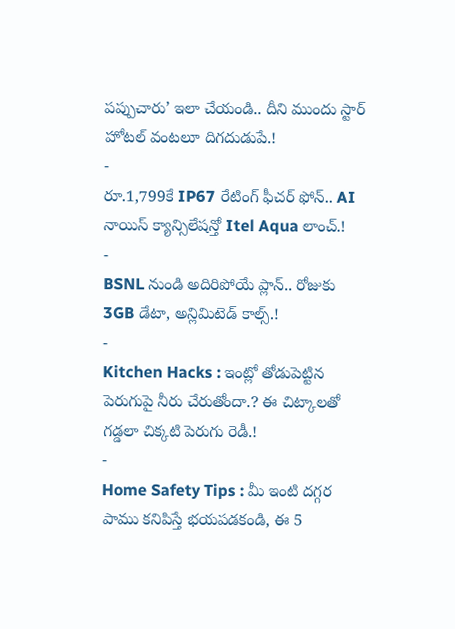పప్పుచారు’ ఇలా చేయండి.. దీని ముందు స్టార్ హోటల్ వంటలూ దిగదుడుపే.!
-
రూ.1,799కే IP67 రేటింగ్ ఫీచర్ ఫోన్.. AI నాయిస్ క్యాన్సిలేషన్తో Itel Aqua లాంచ్.!
-
BSNL నుండి అదిరిపోయే ప్లాన్.. రోజుకు 3GB డేటా, అన్లిమిటెడ్ కాల్స్.!
-
Kitchen Hacks : ఇంట్లో తోడుపెట్టిన పెరుగుపై నీరు చేరుతోందా.? ఈ చిట్కాలతో గడ్డలా చిక్కటి పెరుగు రెడీ.!
-
Home Safety Tips : మీ ఇంటి దగ్గర పాము కనిపిస్తే భయపడకండి, ఈ 5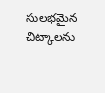సులభమైన చిట్కాలను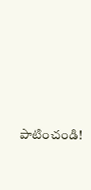పాటించండి!